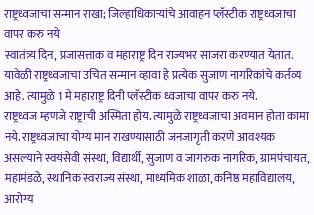राष्ट्रध्वजाचा सन्मान राखा; जिल्हाधिकाऱ्यांचे आवाहन प्लॅस्टीक राष्ट्रध्वजाचा वापर करु नये
स्वातंत्र्य दिन, प्रजासत्ताक व महाराष्ट्र दिन राज्यभर साजरा करण्यात येतात. यावेळी राष्ट्रध्वजाचा उचित सन्मान व्हावा हे प्रत्येक सुजाण नागरिकांचे कर्तव्य आहे. त्यामुळे 1 मे महाराष्ट्र दिनी प्लॅस्टीक ध्वजाचा वापर करु नये.
राष्ट्रध्वज म्हणजे राष्ट्राची अस्मिता होय. त्यामुळे राष्ट्रध्वजाचा अवमान होता कामा नये. राष्ट्रध्वजाचा योग्य मान राखण्यासाठी जनजागृती करणे आवश्यक असल्याने स्वयंसेवी संस्था, विद्यार्थी, सुजाण व जागरुक नागरिक, ग्रामपंचायत, महामंडळे, स्थानिक स्वराज्य संस्था, माध्यमिक शाळा, कनिष्ठ महाविद्यालय, आरोग्य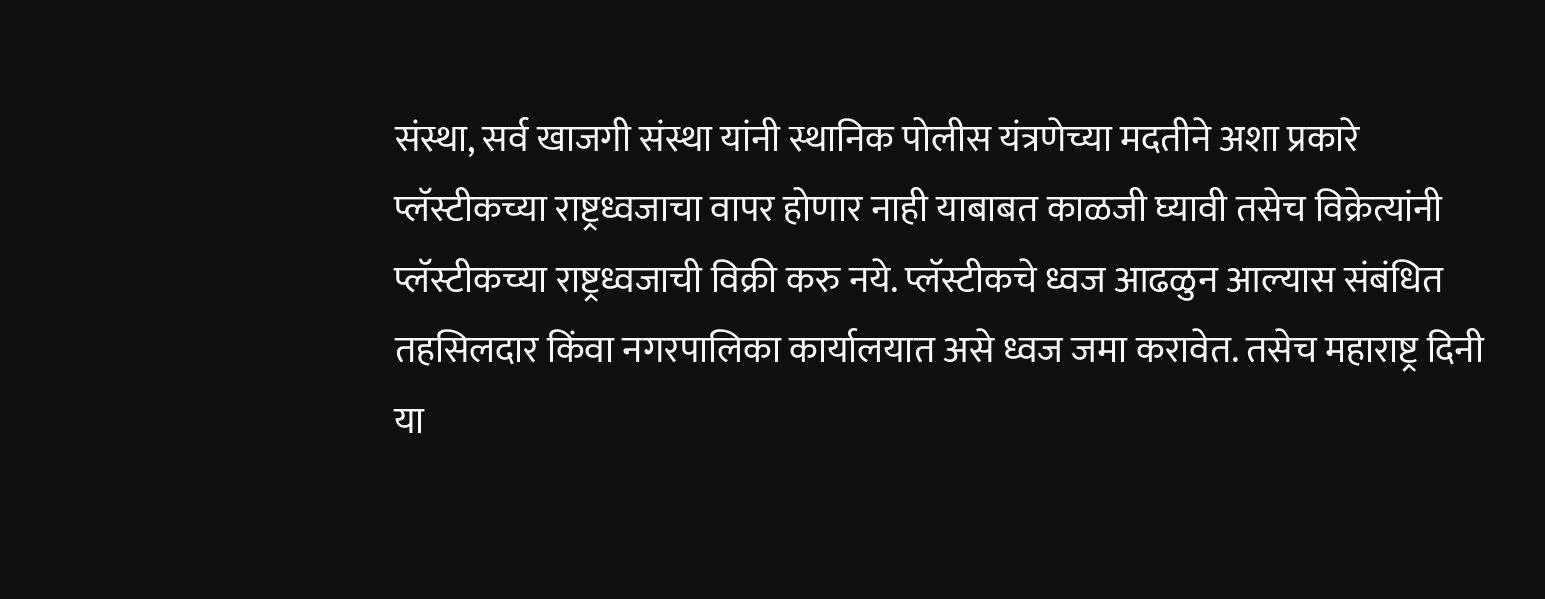संस्था, सर्व खाजगी संस्था यांनी स्थानिक पोलीस यंत्रणेच्या मदतीने अशा प्रकारे प्लॅस्टीकच्या राष्ट्रध्वजाचा वापर होणार नाही याबाबत काळजी घ्यावी तसेच विक्रेत्यांनी प्लॅस्टीकच्या राष्ट्रध्वजाची विक्री करु नये. प्लॅस्टीकचे ध्वज आढळुन आल्यास संबंधित तहसिलदार किंवा नगरपालिका कार्यालयात असे ध्वज जमा करावेत. तसेच महाराष्ट्र दिनी या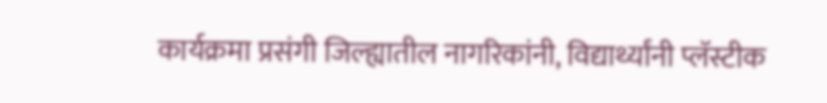कार्यक्रमा प्रसंगी जिल्ह्यातील नागरिकांनी, विद्यार्थ्यांनी प्लॅस्टीक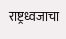राष्ट्रध्वजाचा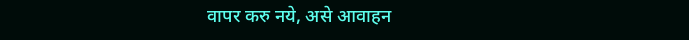वापर करु नये, असे आवाहन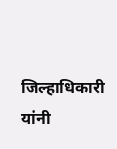जिल्हाधिकारी यांनी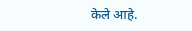केले आहे.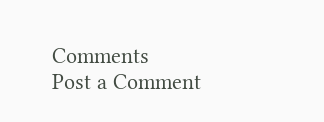Comments
Post a Comment